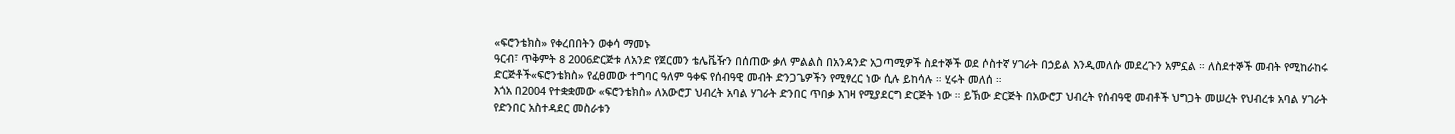«ፍሮንቴክስ» የቀረበበትን ወቀሳ ማመኑ
ዓርብ፣ ጥቅምት 8 2006ድርጅቱ ለአንድ የጀርመን ቴሌቬዥን በሰጠው ቃለ ምልልስ በአንዳንድ አጋጣሚዎች ስደተኞች ወደ ሶስተኛ ሃገራት በኃይል እንዲመለሱ መደረጉን አምኗል ። ለስደተኞች መብት የሚከራከሩ ድርጅቶች«ፍሮንቴክስ» የፈፀመው ተግባር ዓለም ዓቀፍ የሰብዓዊ መብት ድንጋጌዎችን የሚፃረር ነው ሲሉ ይከሳሉ ። ሂሩት መለሰ ።
እጎአ በ2004 የተቋቋመው «ፍሮንቴክስ» ለአውሮፓ ህብረት አባል ሃገራት ድንበር ጥበቃ እገዛ የሚያደርግ ድርጅት ነው ። ይኽው ድርጅት በአውሮፓ ህብረት የሰብዓዊ መብቶች ህግጋት መሠረት የህብረቱ አባል ሃገራት የድንበር አስተዳደር መስራቱን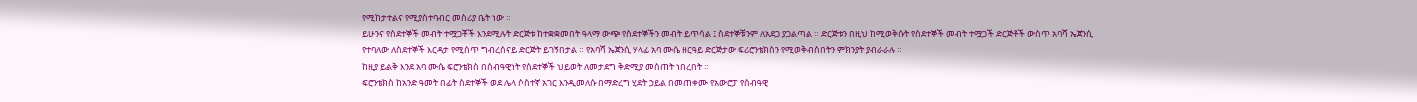የሚከታተልና የሚያስተባብር መስሪያ ቤት ነው ።
ይሁንና የስደተኞች መብት ተሟጋቾች እንደሚሉት ድርጅቱ ከተቋቋመበት ዓላማ ውጭ የስደተኞችን መብት ይጥሳል ፤ ስደተኞቹንም ለአደጋ ያጋልጣል ። ድርጅቱን በዚህ ከሚወቅሱት የስደተኞች መብት ተሟጋች ድርጅቶች ውስጥ አባሻ ኤጀንሲ የተባለው ለስደተኞች እርዳታ የሚሰጥ ግብረሰናይ ድርጅት ይገኝበታል ። የአባሻ ኤጀንሲ ሃላፊ አባ ሙሴ ዘርዓይ ድርጅታው ፍሪሮንቴክስን የሚወቅብስበትን ምክንያት ያብራራሉ ።
ከዚያ ይልቅ እንደ አባ ሙሴ ፍሮንቴክስ በሰብዓዊነት የስደተኞች ህይወት ለመታደግ ቅድሚያ መስጠት ነበረበት ።
ፍሮንቴክስ ከአንድ ዓመት በፊት ስደተኞች ወደ ሌላ ሶስተኛ አገር እንዲመለሱ በማድረግ ሂደት ኃይል በመጠቀሙ የአውሮፓ የሰብዓዊ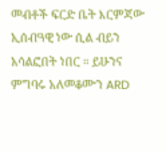መብቶች ፍርድ ቤት እርምጃው ኢሰብዓዊ ነው ሲል ብይን አሳልፎበት ነበር ። ይሁንና ምግባሩ አለመቆሙን ARD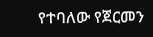የተባለው የጀርመን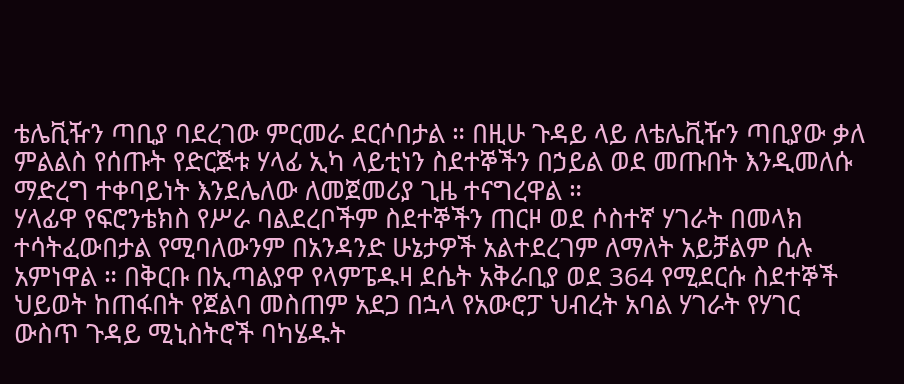ቴሌቪዥን ጣቢያ ባደረገው ምርመራ ደርሶበታል ። በዚሁ ጉዳይ ላይ ለቴሌቪዥን ጣቢያው ቃለ ምልልስ የሰጡት የድርጅቱ ሃላፊ ኢካ ላይቲነን ስደተኞችን በኃይል ወደ መጡበት እንዲመለሱ ማድረግ ተቀባይነት እንደሌለው ለመጀመሪያ ጊዜ ተናግረዋል ።
ሃላፊዋ የፍሮንቴክስ የሥራ ባልደረቦችም ስደተኞችን ጠርዞ ወደ ሶስተኛ ሃገራት በመላክ ተሳትፈውበታል የሚባለውንም በአንዳንድ ሁኔታዎች አልተደረገም ለማለት አይቻልም ሲሉ አምነዋል ። በቅርቡ በኢጣልያዋ የላምፔዱዛ ደሴት አቅራቢያ ወደ 364 የሚደርሱ ስደተኞች ህይወት ከጠፋበት የጀልባ መስጠም አደጋ በኋላ የአውሮፓ ህብረት አባል ሃገራት የሃገር ውስጥ ጉዳይ ሚኒስትሮች ባካሄዱት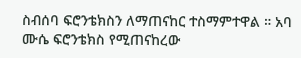ስብሰባ ፍሮንቴክስን ለማጠናከር ተስማምተዋል ። አባ ሙሴ ፍሮንቴክስ የሚጠናከረው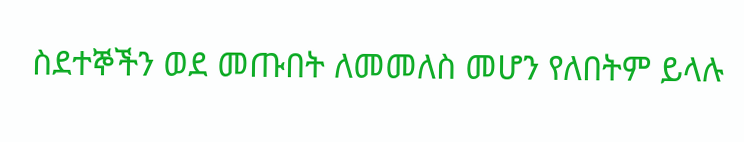ስደተኞችን ወደ መጡበት ለመመለስ መሆን የለበትም ይላሉ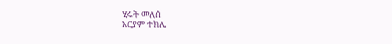ሂሩት መለሰ
አርያም ተክሌ